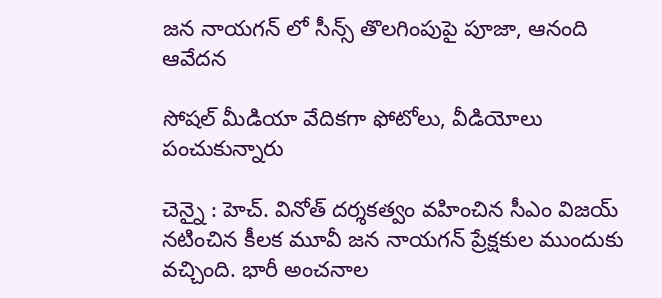జ‌న నాయ‌గ‌న్ లో సీన్స్ తొల‌గింపుపై పూజా, ఆనంది ఆవేద‌న

సోష‌ల్ మీడియా వేదిక‌గా ఫోటోలు, వీడియోలు పంచుకున్నారు

చెన్నై : హెచ్. వినోత్ ద‌ర్శ‌క‌త్వం వ‌హించిన సీఎం విజ‌య్ న‌టించిన కీల‌క మూవీ జ‌న నాయ‌గ‌న్ ప్రేక్ష‌కుల ముందుకు వ‌చ్చింది. భారీ అంచ‌నాల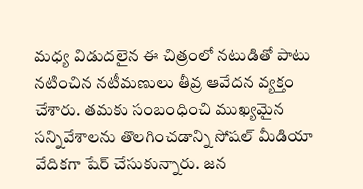మ‌ధ్య విడుద‌లైన ఈ చిత్రంలో న‌టుడితో పాటు న‌టించిన న‌టీమ‌ణులు తీవ్ర ఆవేద‌న వ్య‌క్తం చేశారు. త‌మ‌కు సంబంధించి ముఖ్య‌మైన స‌న్నివేశాల‌ను తొల‌గించడాన్ని సోష‌ల్ మీడియా వేదిక‌గా షేర్ చేసుకున్నారు. జన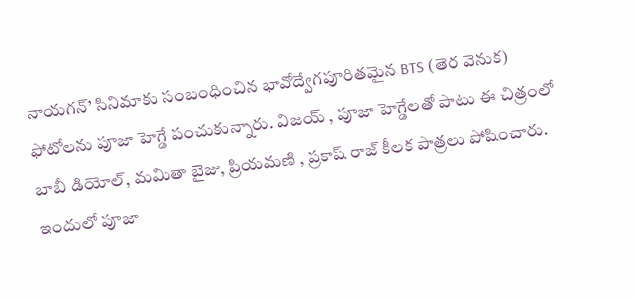నాయగన్’ సినిమాకు సంబంధించిన భావోద్వేగపూరితమైన BTS (తెర వెనుక) ఫోటోలను పూజా హెగ్డే పంచుకున్నారు. విజయ్ , పూజా హెగ్డేలతో పాటు ఈ చిత్రంలో బాబీ డియోల్, మమితా బైజు, ప్రియమణి , ప్రకాష్ రాజ్ కీలక పాత్రలు పోషించారు. ఇందులో పూజా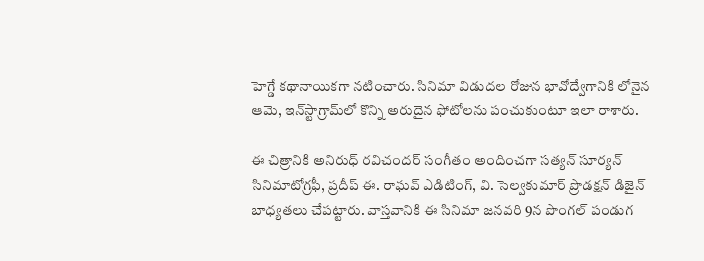హెగ్డే కథానాయికగా నటించారు. సినిమా విడుదల రోజున భావోద్వేగానికి లోనైన ఆమె, ఇన్‌స్టాగ్రామ్‌లో కొన్ని అరుదైన ఫోటోలను పంచుకుంటూ ఇలా రాశారు.

ఈ చిత్రానికి అనిరుధ్ రవిచందర్ సంగీతం అందించగా సత్యన్ సూర్యన్ సినిమాటోగ్రఫీ, ప్రదీప్ ఈ. రాఘవ్ ఎడిటింగ్, వి. సెల్వకుమార్ ప్రొడక్షన్ డిజైన్ బాధ్యతలు చేపట్టారు. వాస్తవానికి ఈ సినిమా జనవరి 9న పొంగల్ పండుగ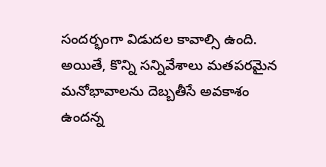సందర్భంగా విడుదల కావాల్సి ఉంది. అయితే, కొన్ని సన్నివేశాలు మతపరమైన మనోభావాలను దెబ్బతీసే అవకాశం ఉందన్న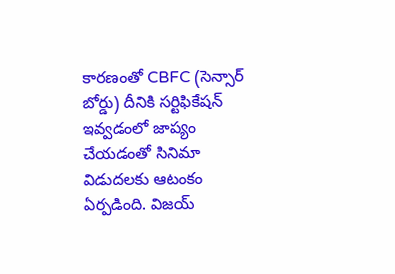కారణంతో CBFC (సెన్సార్ బోర్డు) దీనికి సర్టిఫికేషన్ ఇవ్వడంలో జాప్యం చేయడంతో సినిమా విడుదలకు ఆటంకం ఏర్పడింది. విజయ్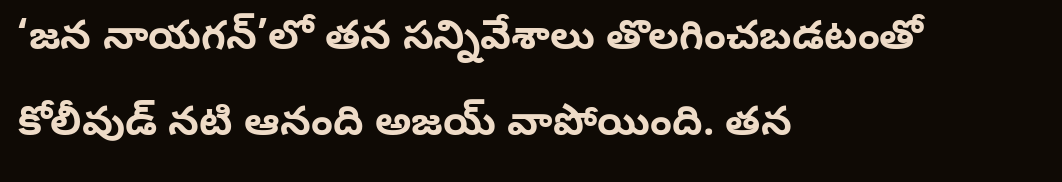‘జన నాయగన్’లో తన సన్నివేశాలు తొలగించబడటంతో కోలీవుడ్ నటి ఆనంది అజయ్ వాపోయింది. తన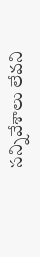సన్నివేశాలు లేవని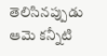తెలిసినప్పుడు ఆమె కన్నీటి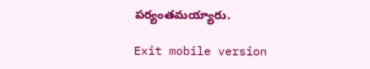పర్యంతమయ్యారు.

Exit mobile version